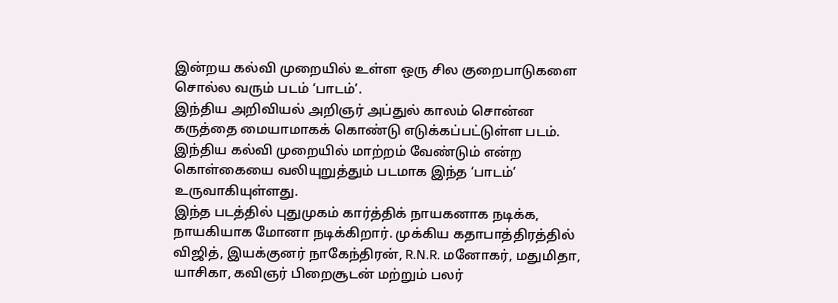இன்றய கல்வி முறையில் உள்ள ஒரு சில குறைபாடுகளை சொல்ல வரும் படம் ‘பாடம்’.
இந்திய அறிவியல் அறிஞர் அப்துல் காலம் சொன்ன கருத்தை மையாமாகக் கொண்டு எடுக்கப்பட்டுள்ள படம். இந்திய கல்வி முறையில் மாற்றம் வேண்டும் என்ற கொள்கையை வலியுறுத்தும் படமாக இந்த ‘பாடம்’ உருவாகியுள்ளது.
இந்த படத்தில் புதுமுகம் கார்த்திக் நாயகனாக நடிக்க, நாயகியாக மோனா நடிக்கிறார். முக்கிய கதாபாத்திரத்தில் விஜித், இயக்குனர் நாகேந்திரன், R.N.R. மனோகர், மதுமிதா, யாசிகா, கவிஞர் பிறைசூடன் மற்றும் பலர்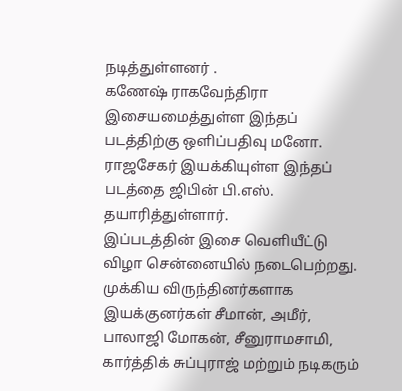நடித்துள்ளனர் .
கணேஷ் ராகவேந்திரா இசையமைத்துள்ள இந்தப் படத்திற்கு ஒளிப்பதிவு மனோ. ராஜசேகர் இயக்கியுள்ள இந்தப் படத்தை ஜிபின் பி.எஸ். தயாரித்துள்ளார்.
இப்படத்தின் இசை வெளியீட்டு விழா சென்னையில் நடைபெற்றது. முக்கிய விருந்தினர்களாக இயக்குனர்கள் சீமான், அமீர், பாலாஜி மோகன், சீனுராமசாமி, கார்த்திக் சுப்புராஜ் மற்றும் நடிகரும்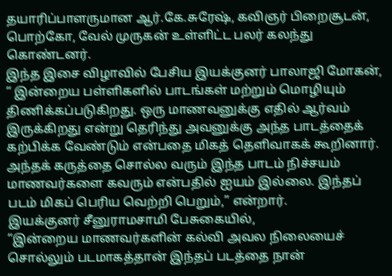தயாரிப்பாளருமான ஆர்.கே.சுரேஷ், கவிஞர் பிறைசூடன், பொற்கோ, வேல் முருகன் உள்ளிட்ட பலர் கலந்து கொண்டனர்.
இந்த இசை விழாவில் பேசிய இயக்குனர் பாலாஜி மோகன்,
“ இன்றைய பள்ளிகளில் பாடங்கள் மற்றும் மொழியும் திணிக்கப்படுகிறது. ஒரு மாணவனுக்கு எதில் ஆர்வம் இருக்கிறது என்று தெரிந்து அவனுக்கு அந்த பாடத்தைக் கற்பிக்க வேண்டும் என்பதை மிகத் தெளிவாகக் கூறினார். அந்தக் கருத்தை சொல்ல வரும் இந்த பாடம் நிச்சயம் மாணவர்களை கவரும் என்பதில் ஐயம் இல்லை. இந்தப் படம் மிகப் பெரிய வெற்றி பெறும்,” என்றார்.
இயக்குனர் சீனுராமசாமி பேசுகையில்,
“இன்றைய மாணவர்களின் கல்வி அவல நிலையைச் சொல்லும் படமாகத்தான் இந்தப் படத்தை நான்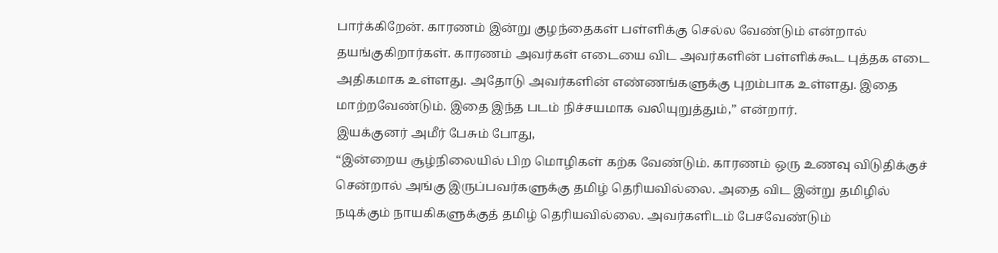பார்க்கிறேன். காரணம் இன்று குழந்தைகள் பள்ளிக்கு செல்ல வேண்டும் என்றால் தயங்குகிறார்கள். காரணம் அவர்கள் எடையை விட அவர்களின் பள்ளிக்கூட புத்தக எடை அதிகமாக உள்ளது. அதோடு அவர்களின் எண்ணங்களுக்கு புறம்பாக உள்ளது. இதை மாற்றவேண்டும். இதை இந்த படம் நிச்சயமாக வலியுறுத்தும்,” என்றார்.
இயக்குனர் அமீர் பேசும் போது,
“இன்றைய சூழ்நிலையில் பிற மொழிகள் கற்க வேண்டும். காரணம் ஒரு உணவு விடுதிக்குச் சென்றால் அங்கு இருப்பவர்களுக்கு தமிழ் தெரியவில்லை. அதை விட இன்று தமிழில் நடிக்கும் நாயகிகளுக்குத் தமிழ் தெரியவில்லை. அவர்களிடம் பேசவேண்டும்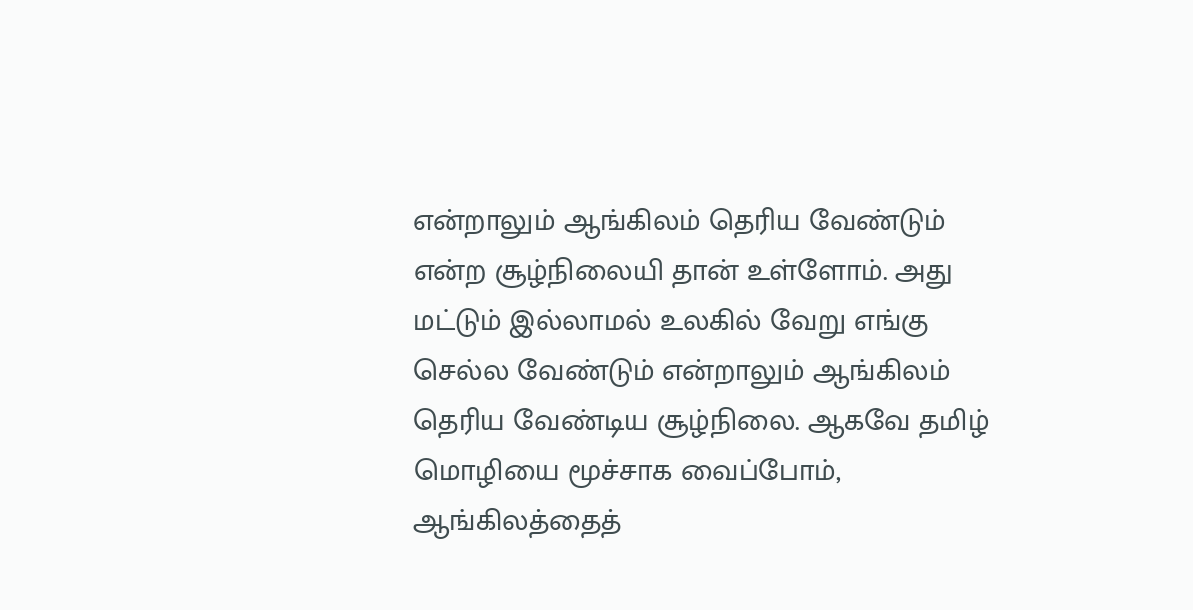என்றாலும் ஆங்கிலம் தெரிய வேண்டும் என்ற சூழ்நிலையி தான் உள்ளோம். அது மட்டும் இல்லாமல் உலகில் வேறு எங்கு செல்ல வேண்டும் என்றாலும் ஆங்கிலம் தெரிய வேண்டிய சூழ்நிலை. ஆகவே தமிழ் மொழியை மூச்சாக வைப்போம், ஆங்கிலத்தைத்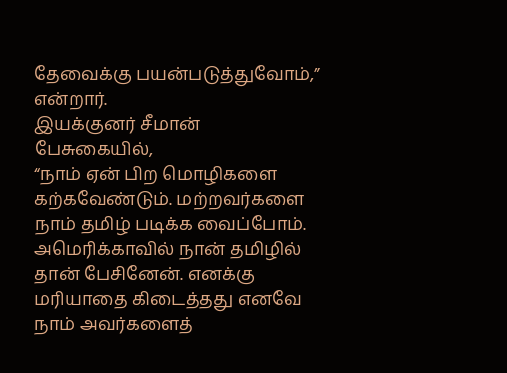தேவைக்கு பயன்படுத்துவோம்,” என்றார்.
இயக்குனர் சீமான் பேசுகையில்,
“நாம் ஏன் பிற மொழிகளை கற்கவேண்டும். மற்றவர்களை நாம் தமிழ் படிக்க வைப்போம். அமெரிக்காவில் நான் தமிழில் தான் பேசினேன். எனக்கு மரியாதை கிடைத்தது எனவே நாம் அவர்களைத்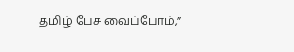தமிழ் பேச வைப்போம்,”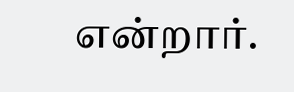என்றார்.